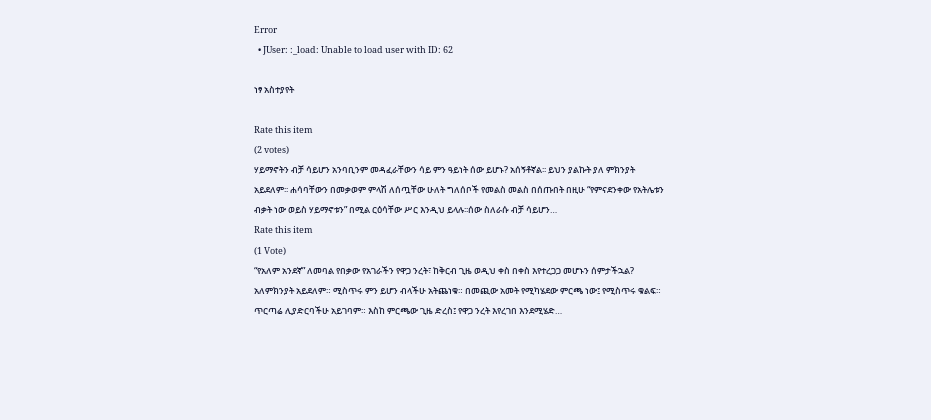Error
  • JUser: :_load: Unable to load user with ID: 62

ነፃ አስተያየት

Rate this item
(2 votes)
ሃይማኖትን ብቻ ሳይሆን አንባቢንም መዳፈራቸውን ሳይ ምን ዓይነት ሰው ይሆኑ? አሰኝቶኛል፡፡ ይህን ያልኩት ያለ ምክንያት አይደለም፡፡ ሐሳባቸውን በመቃወም ምላሽ ለሰጧቸው ሁለት ግለሰቦች የመልስ መልስ በሰጡበት በዚሁ “የምናደንቀው የአትሌቱን ብቃት ነው ወይስ ሃይማኖቱን” በሚል ርዕሳቸው ሥር እንዲህ ይላሉ፡፡ሰው ስለራሱ ብቻ ሳይሆን…
Rate this item
(1 Vote)
“የአለም አንደኛ” ለመባል የበቃው የአገራችን የዋጋ ንረት፣ ከቅርብ ጊዜ ወዲህ ቀስ በቀስ እየተረጋጋ መሆኑን ሰምታችኋል? አለምክንያት አይደለም። ሚስጥሩ ምን ይሆን ብላችሁ አትጨነቁ። በመጪው አመት የሚካሄደው ምርጫ ነው፤ የሚስጥሩ ቁልፍ። ጥርጣሬ ሊያድርባችሁ አይገባም። እስከ ምርጫው ጊዜ ድረስ፤ የዋጋ ንረት እየረገበ እንደሚሄድ…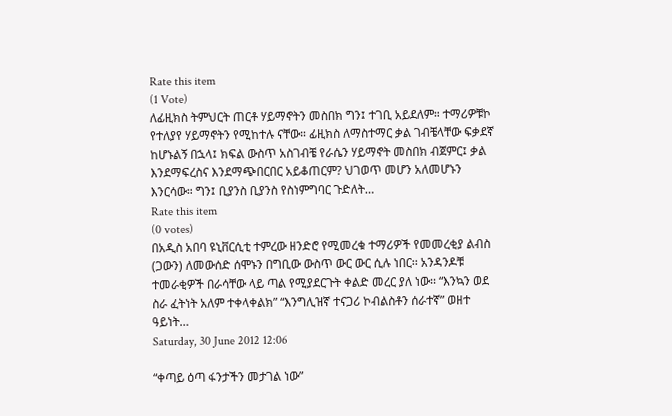Rate this item
(1 Vote)
ለፊዚክስ ትምህርት ጠርቶ ሃይማኖትን መስበክ ግን፤ ተገቢ አይደለም። ተማሪዎቹኮ የተለያየ ሃይማኖትን የሚከተሉ ናቸው። ፊዚክስ ለማስተማር ቃል ገብቼላቸው ፍቃደኛ ከሆኑልኝ በኋላ፤ ክፍል ውስጥ አስገብቼ የራሴን ሃይማኖት መስበክ ብጀምር፤ ቃል እንደማፍረስና እንደማጭበርበር አይቆጠርም? ህገወጥ መሆን አለመሆኑን እንርሳው። ግን፤ ቢያንስ ቢያንስ የስነምግባር ጉድለት…
Rate this item
(0 votes)
በአዲስ አበባ ዩኒቨርሲቲ ተምረው ዘንድሮ የሚመረቁ ተማሪዎች የመመረቂያ ልብስ (ጋውን) ለመውሰድ ሰሞኑን በግቢው ውስጥ ውር ውር ሲሉ ነበር፡፡ አንዳንዶቹ ተመራቂዎች በራሳቸው ላይ ጣል የሚያደርጉት ቀልድ መረር ያለ ነው፡፡ “እንኳን ወደ ስራ ፈትነት አለም ተቀላቀልክ” “እንግሊዝኛ ተናጋሪ ኮብልስቶን ሰራተኛ” ወዘተ ዓይነት…
Saturday, 30 June 2012 12:06

“ቀጣይ ዕጣ ፋንታችን መታገል ነው”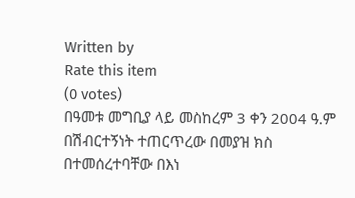Written by
Rate this item
(0 votes)
በዓመቱ መግቢያ ላይ መስከረም 3 ቀን 2004 ዓ.ም በሽብርተኝነት ተጠርጥረው በመያዝ ክስ በተመሰረተባቸው በእነ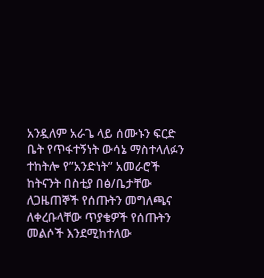አንዷለም አራጌ ላይ ሰሙኑን ፍርድ ቤት የጥፋተኝነት ውሳኔ ማስተላለፉን ተከትሎ የ”አንድነት” አመራሮች ከትናንት በስቲያ በፅ/ቤታቸው ለጋዜጠኞች የሰጡትን መግለጫና ለቀረቡላቸው ጥያቄዎች የሰጡትን መልሶች እንደሚከተለው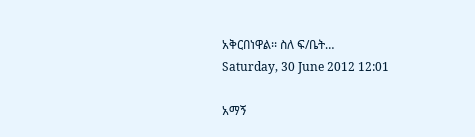አቅርበነዋል፡፡ ስለ ፍ/ቤት…
Saturday, 30 June 2012 12:01

አማኝ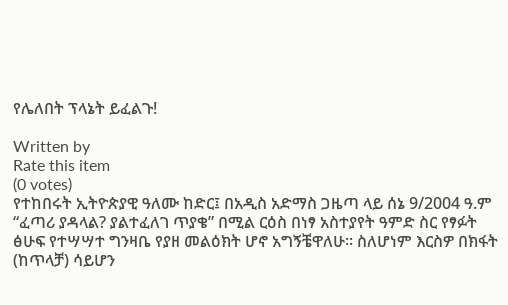የሌለበት ፕላኔት ይፈልጉ!

Written by
Rate this item
(0 votes)
የተከበሩት ኢትዮጵያዊ ዓለሙ ከድር፤ በአዲስ አድማስ ጋዜጣ ላይ ሰኔ 9/2004 ዓ.ም “ፈጣሪ ያዳላል? ያልተፈለገ ጥያቄ” በሚል ርዕስ በነፃ አስተያየት ዓምድ ስር የፃፉት ፅሁፍ የተሣሣተ ግንዛቤ የያዘ መልዕክት ሆኖ አግኝቼዋለሁ፡፡ ስለሆነም እርስዎ በክፋት (ከጥላቻ) ሳይሆን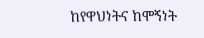ከየዋህነትና ከሞኝነት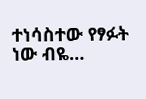ተነሳስተው የፃፉት ነው ብዬ…